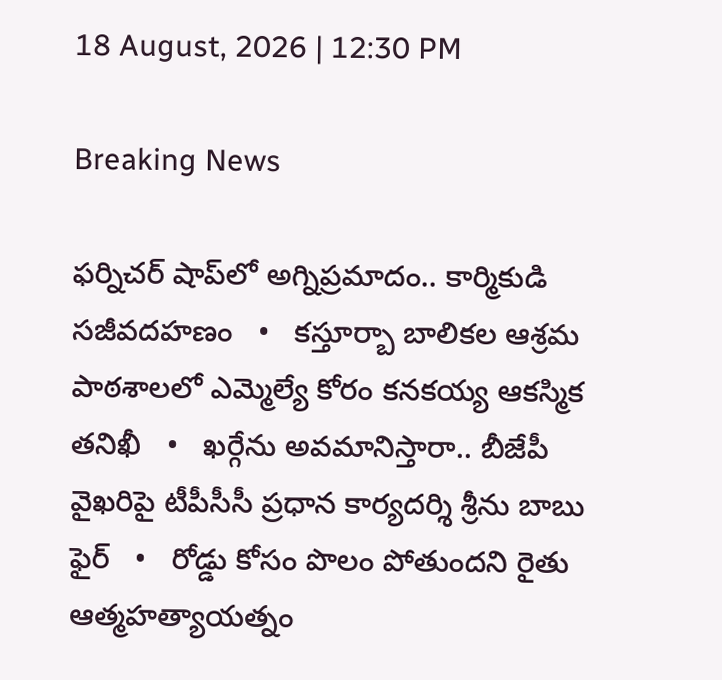18 August, 2026 | 12:30 PM

Breaking News

ఫర్నిచర్ షాప్‌లో అగ్నిప్రమాదం.. కార్మికుడి సజీవదహణం   •   కస్తూర్బా బాలికల ఆశ్రమ పాఠశాలలో ఎమ్మెల్యే కోరం కనకయ్య ఆకస్మిక తనిఖీ   •   ఖర్గేను అవమానిస్తారా.. బీజేపీ వైఖరిపై టీపీసీసీ ప్రధాన కార్యదర్శి శ్రీను బాబు ఫైర్   •   రోడ్డు కోసం పొలం పోతుందని రైతు ఆత్మహత్యాయత్నం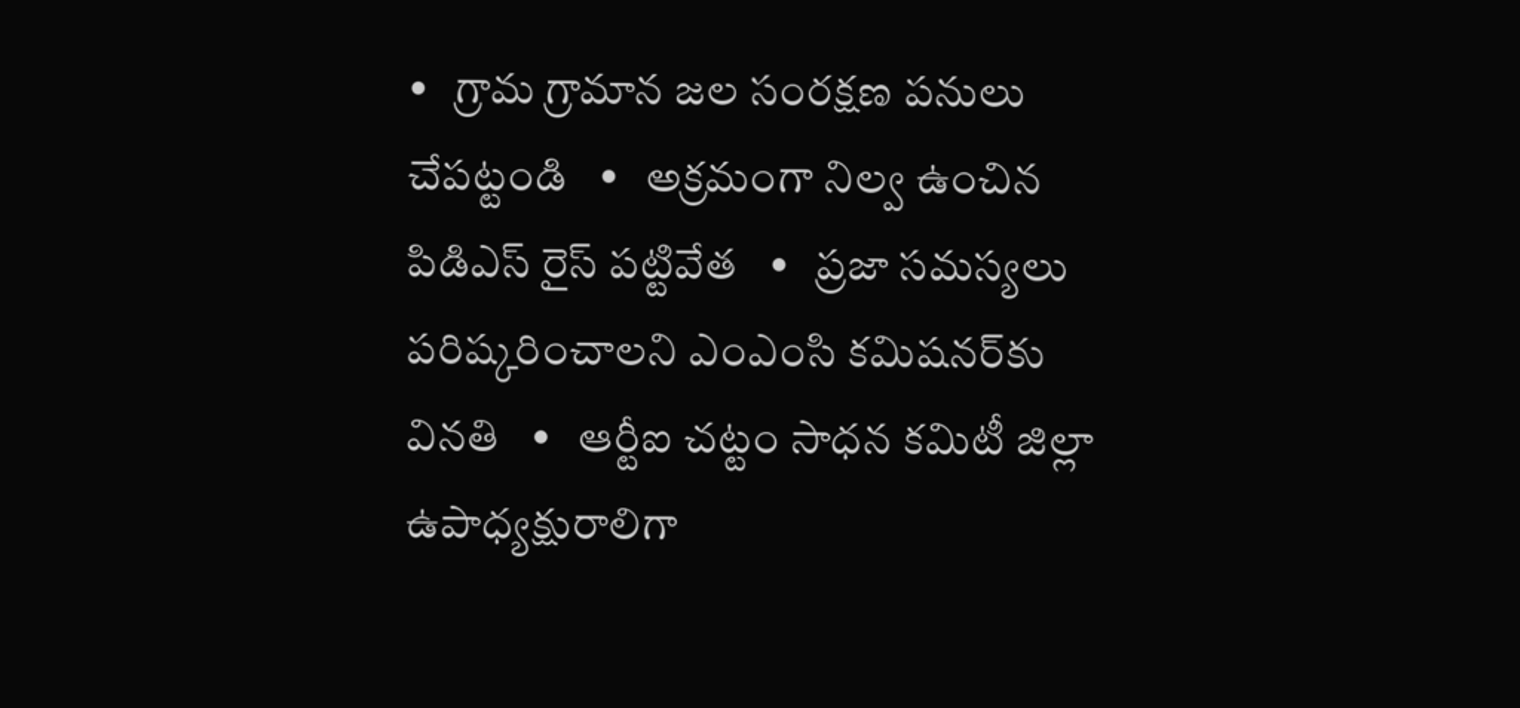•   గ్రామ గ్రామాన జల సంరక్షణ పనులు చేపట్టండి   •   అక్రమంగా నిల్వ ఉంచిన పిడిఎస్ రైస్ పట్టివేత   •   ప్రజా సమస్యలు పరిష్కరించాలని ఎంఎంసి కమిషనర్‌కు వినతి   •   ఆర్టీఐ చట్టం సాధన కమిటీ జిల్లా ఉపాధ్యక్షురాలిగా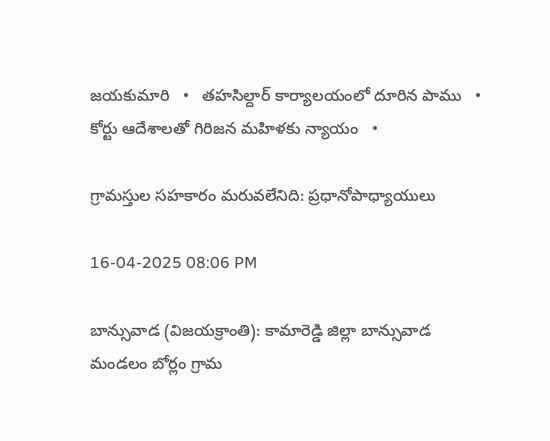జయకుమారి   •   తహసిల్దార్ కార్యాలయంలో దూరిన పాము   •   కోర్టు ఆదేశాలతో గిరిజన మహిళకు న్యాయం   •

గ్రామస్తుల సహకారం మరువలేనిది: ప్రధానోపాధ్యాయులు

16-04-2025 08:06 PM

బాన్సువాడ (విజయక్రాంతి): కామారెడ్డి జిల్లా బాన్సువాడ మండలం బోర్లం గ్రామ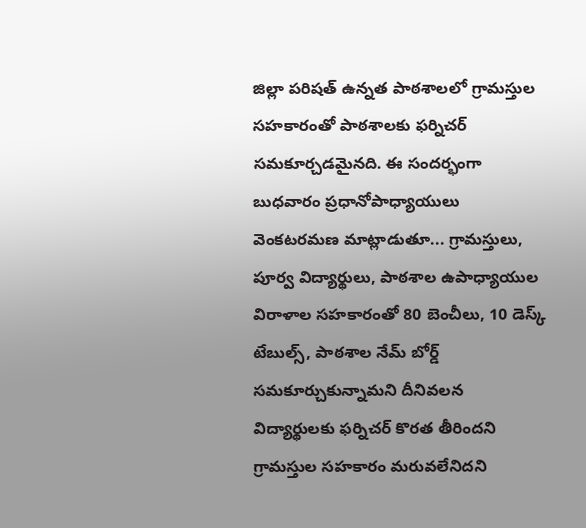జిల్లా పరిషత్ ఉన్నత పాఠశాలలో గ్రామస్తుల సహకారంతో పాఠశాలకు ఫర్నిచర్ సమకూర్చడమైనది. ఈ సందర్భంగా బుధవారం ప్రధానోపాధ్యాయులు వెంకటరమణ మాట్లాడుతూ... గ్రామస్తులు, పూర్వ విద్యార్థులు, పాఠశాల ఉపాధ్యాయుల విరాళాల సహకారంతో 80 బెంచీలు, 10 డెస్క్ టేబుల్స్, పాఠశాల నేమ్ బోర్డ్ సమకూర్చుకున్నామని దీనివలన విద్యార్థులకు ఫర్నిచర్ కొరత తీరిందని గ్రామస్తుల సహకారం మరువలేనిదని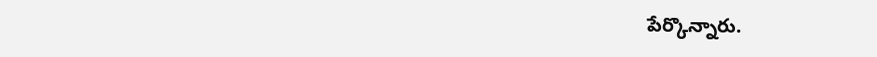పేర్కొన్నారు.